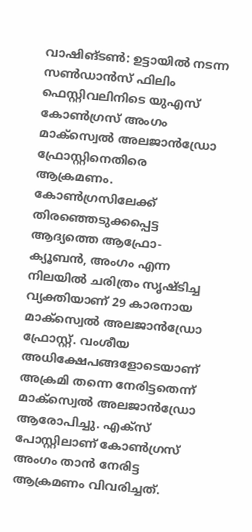വാഷിങ്ടണ്‍: ഉട്ടായില്‍ നടന്ന സണ്‍ഡാന്‍സ് ഫിലിം ഫെസ്റ്റിവലിനിടെ യുഎസ് കോണ്‍ഗ്രസ് അംഗം മാക്‌സ്വെല്‍ അലജാന്‍ഡ്രോ ഫ്രോസ്റ്റിനെതിരെ ആക്രമണം. കോണ്‍ഗ്രസിലേക്ക് തിരഞ്ഞെടുക്കപ്പെട്ട ആദ്യത്തെ ആഫ്രോ-ക്യൂബന്‍, അംഗം എന്ന നിലയില്‍ ചരിത്രം സൃഷ്ടിച്ച വ്യക്തിയാണ് 29 കാരനായ മാക്‌സ്വെല്‍ അലജാന്‍ഡ്രോ ഫ്രോസ്റ്റ്. വംശീയ അധിക്ഷേപങ്ങളോടെയാണ് അക്രമി തന്നെ നേരിട്ടതെന്ന് മാക്‌സ്വെല്‍ അലജാന്‍ഡ്രോ ആരോപിച്ചു. എക്‌സ് പോസ്റ്റിലാണ് കോണ്‍ഗ്രസ് അംഗം താന്‍ നേരിട്ട ആക്രമണം വിവരിച്ചത്.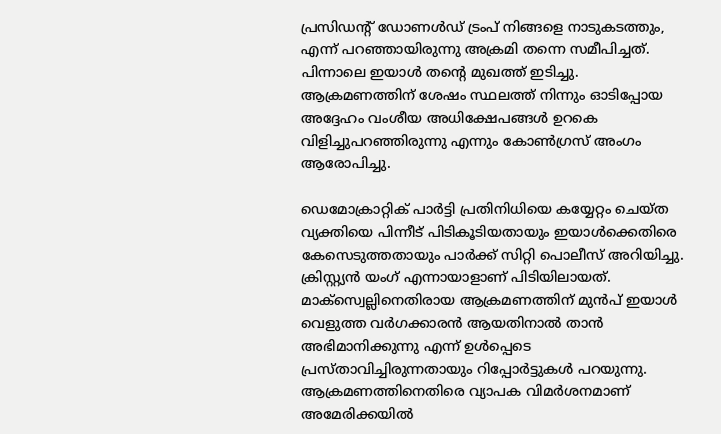പ്രസിഡന്റ് ഡോണള്‍ഡ് ട്രംപ് നിങ്ങളെ നാടുകടത്തും, എന്ന് പറഞ്ഞായിരുന്നു അക്രമി തന്നെ സമീപിച്ചത്. പിന്നാലെ ഇയാള്‍ തന്റെ മുഖത്ത് ഇടിച്ചു. ആക്രമണത്തിന് ശേഷം സ്ഥലത്ത് നിന്നും ഓടിപ്പോയ അദ്ദേഹം വംശീയ അധിക്ഷേപങ്ങള്‍ ഉറകെ വിളിച്ചുപറഞ്ഞിരുന്നു എന്നും കോണ്‍ഗ്രസ് അംഗം ആരോപിച്ചു.

ഡെമോക്രാറ്റിക് പാർട്ടി പ്രതിനിധിയെ കയ്യേറ്റം ചെയ്ത വ്യക്തിയെ പിന്നീട് പിടികൂടിയതായും ഇയാള്‍ക്കെതിരെ കേസെടുത്തതായും പാര്‍ക്ക് സിറ്റി പൊലീസ് അറിയിച്ചു. ക്രിസ്റ്റ്യന്‍ യംഗ് എന്നായാളാണ് പിടിയിലായത്. മാക്‌സ്വെല്ലിനെതിരായ ആക്രമണത്തിന് മുന്‍പ് ഇയാള്‍ വെളുത്ത വര്‍ഗക്കാരന്‍ ആയതിനാല്‍ താന്‍ അഭിമാനിക്കുന്നു എന്ന് ഉള്‍പ്പെടെ പ്രസ്താവിച്ചിരുന്നതായും റിപ്പോര്‍ട്ടുകള്‍ പറയുന്നു. ആക്രമണത്തിനെതിരെ വ്യാപക വിമര്‍ശനമാണ് അമേരിക്കയില്‍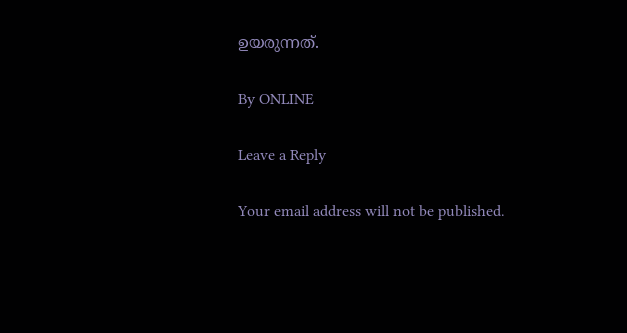ഉയരുന്നത്.

By ONLINE

Leave a Reply

Your email address will not be published.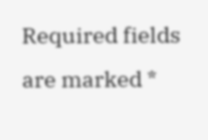Required fields are marked *